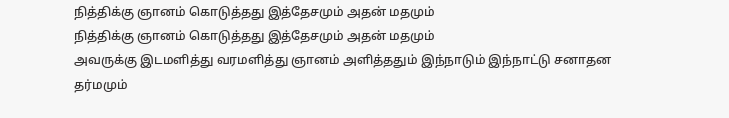நித்திக்கு ஞானம் கொடுத்தது இத்தேசமும் அதன் மதமும்
நித்திக்கு ஞானம் கொடுத்தது இத்தேசமும் அதன் மதமும்
அவருக்கு இடமளித்து வரமளித்து ஞானம் அளித்ததும் இந்நாடும் இந்நாட்டு சனாதன தர்மமும்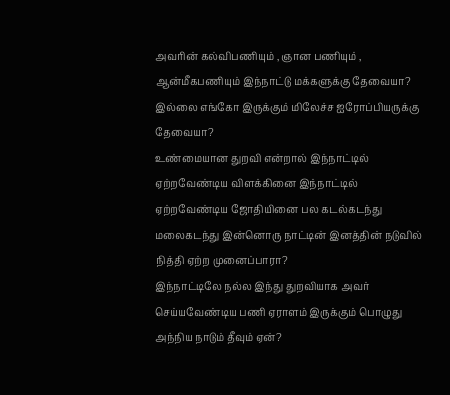அவரின் கல்விபணியும் , ஞான பணியும் , ஆன்மீகபணியும் இந்நாட்டு மக்களுக்கு தேவையா? இல்லை எங்கோ இருக்கும் மிலேச்ச ஐரோப்பியருக்கு தேவையா?
உண்மையான துறவி என்றால் இந்நாட்டில் ஏற்றவேண்டிய விளக்கினை இந்நாட்டில் ஏற்றவேண்டிய ஜோதியினை பல கடல்கடந்து மலைகடந்து இன்னொரு நாட்டின் இனத்தின் நடுவில் நித்தி ஏற்ற முனைப்பாரா?
இந்நாட்டிலே நல்ல இந்து துறவியாக அவர் செய்யவேண்டிய பணி ஏராளம் இருக்கும் பொழுது அந்நிய நாடும் தீவும் ஏன்?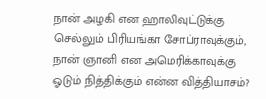நான் அழகி என ஹாலிவுட்டுக்கு செல்லும் பிரியங்கா சோப்ராவுக்கும், நான் ஞானி என அமெரிக்காவுக்கு ஓடும் நித்திக்கும் என்ன வித்தியாசம்?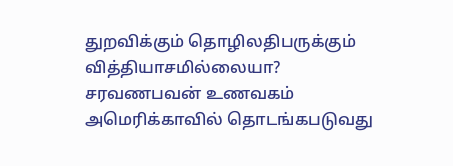துறவிக்கும் தொழிலதிபருக்கும் வித்தியாசமில்லையா? சரவணபவன் உணவகம் அமெரிக்காவில் தொடங்கபடுவது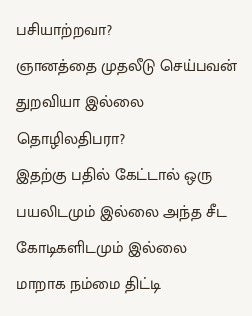பசியாற்றவா?
ஞானத்தை முதலீடு செய்பவன் துறவியா இல்லை தொழிலதிபரா?
இதற்கு பதில் கேட்டால் ஒரு பயலிடமும் இல்லை அந்த சீட கோடிகளிடமும் இல்லை
மாறாக நம்மை திட்டி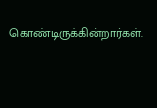கொண்டிருக்கின்றார்கள்.